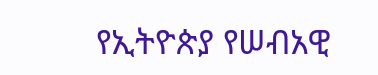የኢትዮጵያ የሠብአዊ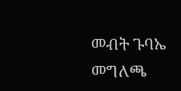መብት ጉባኤ መግለጫ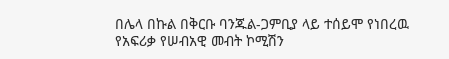በሌላ በኩል በቅርቡ ባንጁል-ጋምቢያ ላይ ተሰይሞ የነበረዉ የአፍሪቃ የሠብአዊ መብት ኮሚሽን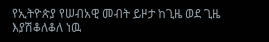የኢትዮጵያ የሠብአዊ መብት ይዞታ ከጊዜ ወደ ጊዜ እያሽቆለቆለ ነዉ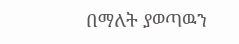በማለት ያወጣዉን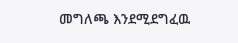መግለጫ እንደሚደግፈዉ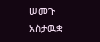ሠመጉ አስታዉቋ